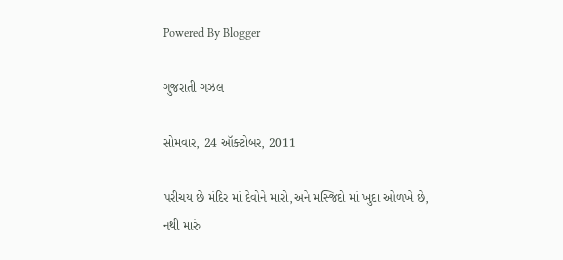Powered By Blogger

ગુજરાતી ગઝલ

સોમવાર, 24 ઑક્ટોબર, 2011

પરીચય છે મંદિર માં દેવોને મારો,અને મસ્જિદો માં ખુદા ઓળખે છે,
નથી મારું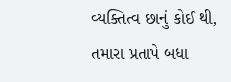વ્યક્તિત્વ છાનું કોઈ થી, તમારા પ્રતાપે બધા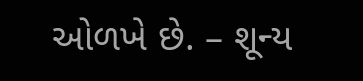ઓળખે છે. – શૂન્ય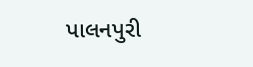પાલનપુરી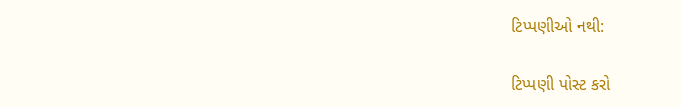ટિપ્પણીઓ નથી:

ટિપ્પણી પોસ્ટ કરો